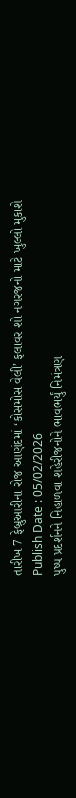તારીખ 7 ફેબ્રુઆરીના રોજ આણંદમાં ‘કોસમોસ વેલી’ ફલાવર શો નગરજનો માટે ખુલ્લો મુકાશે
Publish Date : 05/02/2026
પુષ્પ પ્રદર્શનને નિહાળવા શહેરીજનોને ભાવભર્યું નિમંત્રણ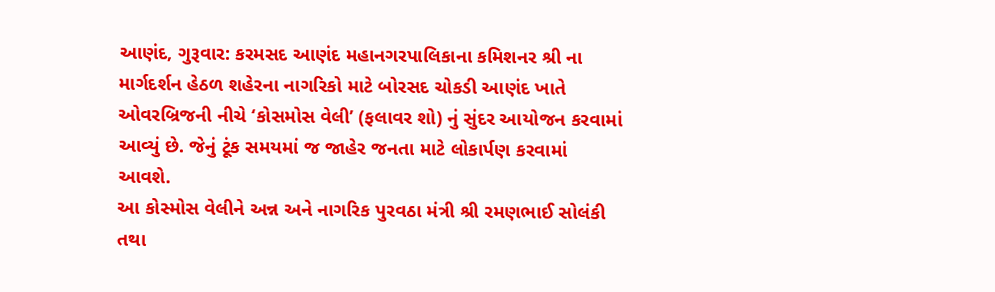આણંદ, ગુરૂવાર: કરમસદ આણંદ મહાનગરપાલિકાના કમિશનર શ્રી ના માર્ગદર્શન હેઠળ શહેરના નાગરિકો માટે બોરસદ ચોકડી આણંદ ખાતે ઓવરબ્રિજની નીચે ‘કોસમોસ વેલી’ (ફલાવર શો) નું સુંદર આયોજન કરવામાં આવ્યું છે. જેનું ટૂંક સમયમાં જ જાહેર જનતા માટે લોકાર્પણ કરવામાં આવશે.
આ કોસ્મોસ વેલીને અન્ન અને નાગરિક પુરવઠા મંત્રી શ્રી રમણભાઈ સોલંકી તથા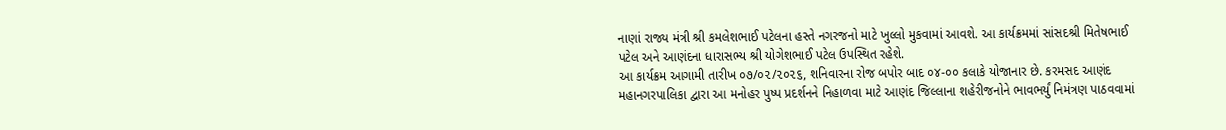નાણાં રાજ્ય મંત્રી શ્રી કમલેશભાઈ પટેલના હસ્તે નગરજનો માટે ખુલ્લો મુકવામાં આવશે. આ કાર્યક્રમમાં સાંસદશ્રી મિતેષભાઈ પટેલ અને આણંદના ધારાસભ્ય શ્રી યોગેશભાઈ પટેલ ઉપસ્થિત રહેશે.
આ કાર્યક્રમ આગામી તારીખ ૦૭/૦૨/૨૦૨૬, શનિવારના રોજ બપોર બાદ ૦૪-૦૦ કલાકે યોજાનાર છે. કરમસદ આણંદ મહાનગરપાલિકા દ્વારા આ મનોહર પુષ્પ પ્રદર્શનને નિહાળવા માટે આણંદ જિલ્લાના શહેરીજનોને ભાવભર્યું નિમંત્રણ પાઠવવામાં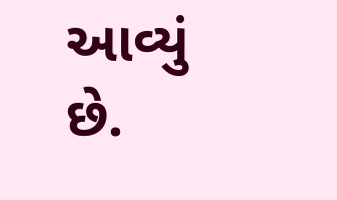આવ્યું છે.